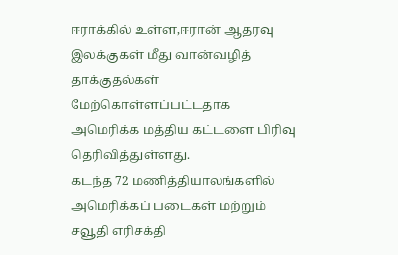ஈராக்கில் உள்ள,ஈரான் ஆதரவு இலக்குகள் மீது வான்வழித் தாக்குதல்கள் மேற்கொள்ளப்பட்டதாக அமெரிக்க மத்திய கட்டளை பிரிவு தெரிவித்துள்ளது.
கடந்த 72 மணித்தியாலங்களில் அமெரிக்கப் படைகள் மற்றும் சவூதி எரிசக்தி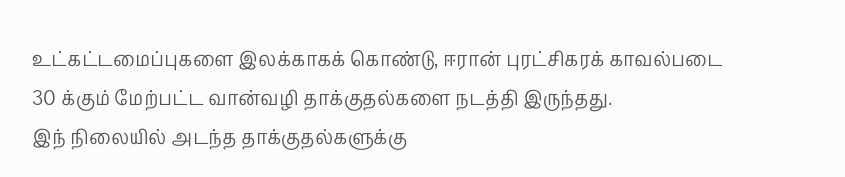உட்கட்டமைப்புகளை இலக்காகக் கொண்டு, ஈரான் புரட்சிகரக் காவல்படை 30 க்கும் மேற்பட்ட வான்வழி தாக்குதல்களை நடத்தி இருந்தது.
இந் நிலையில் அடந்த தாக்குதல்களுக்கு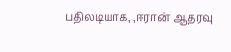பதிலடியாக, ,ஈரான் ஆதரவு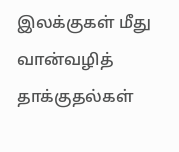இலக்குகள் மீது வான்வழித் தாக்குதல்கள்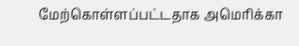மேற்கொள்ளப்பட்டதாக அமெரிக்கா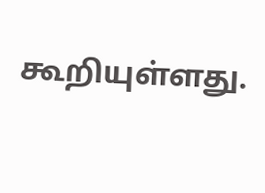கூறியுள்ளது.